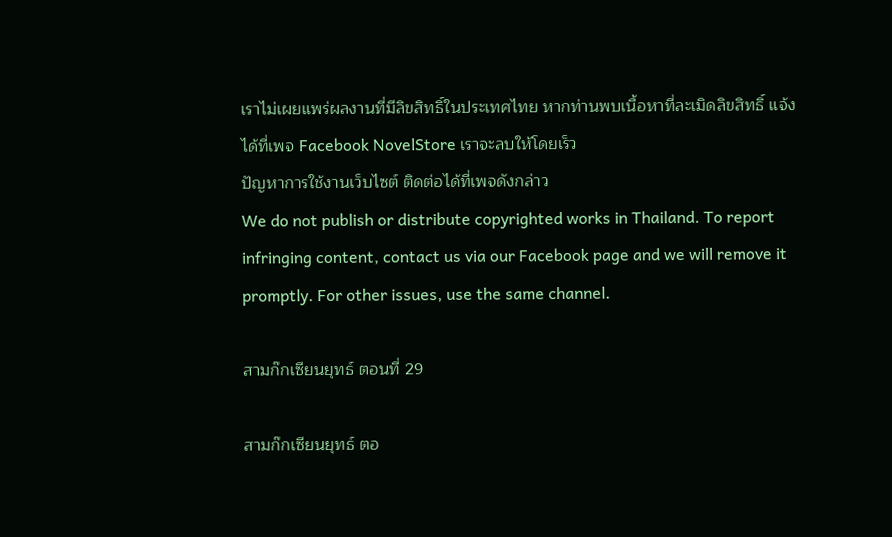เราไม่เผยแพร่ผลงานที่มีลิขสิทธิ์ในประเทศไทย หากท่านพบเนื้อหาที่ละเมิดลิขสิทธิ์ แจ้งได้ที่เพจ Facebook NovelStore เราจะลบให้โดยเร็ว
ปัญหาการใช้งานเว็บไซต์ ติดต่อได้ที่เพจดังกล่าว
We do not publish or distribute copyrighted works in Thailand. To report infringing content, contact us via our Facebook page and we will remove it promptly. For other issues, use the same channel.

สามก๊กเซียนยุทธ์ ตอนที่ 29

สามก๊กเซียนยุทธ์ ตอ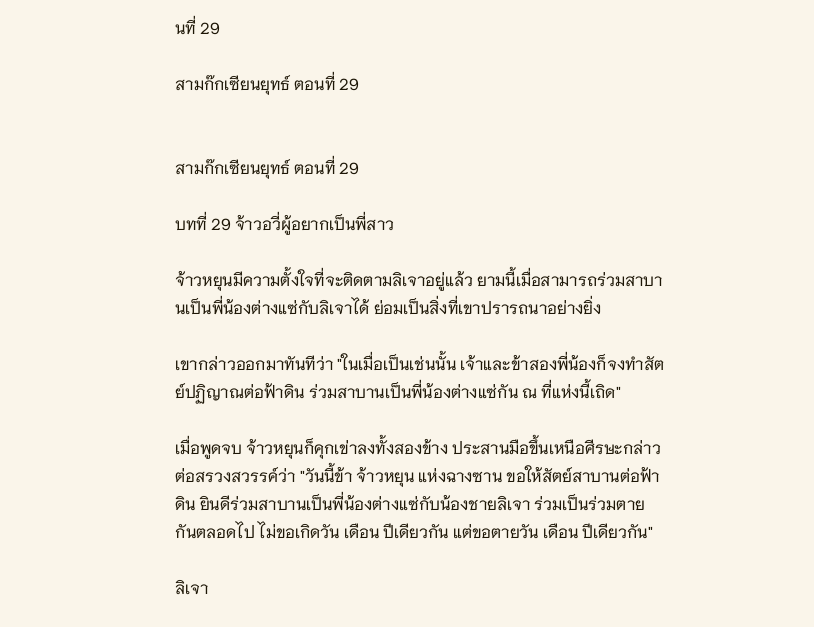นที่ 29

สามก๊กเซียนยุทธ์ ตอนที่ 29


สามก๊กเซียนยุทธ์ ตอนที่ 29

บทที่ 29 จ้าวอวี่ผู้อยากเป็นพี่สาว

จ้าวหยุนมีความตั้งใจที่จะติดตามลิเจาอยู่แล้ว ยามนี้เมื่อสามารถร่วมสาบานเป็นพี่น้องต่างแซ่กับลิเจาได้ ย่อมเป็นสิ่งที่เขาปรารถนาอย่างยิ่ง

เขากล่าวออกมาทันทีว่า "ในเมื่อเป็นเช่นนั้น เจ้าและข้าสองพี่น้องก็จงทำสัตย์ปฏิญาณต่อฟ้าดิน ร่วมสาบานเป็นพี่น้องต่างแซ่กัน ณ ที่แห่งนี้เถิด"

เมื่อพูดจบ จ้าวหยุนก็คุกเข่าลงทั้งสองข้าง ประสานมือขึ้นเหนือศีรษะกล่าวต่อสรวงสวรรค์ว่า "วันนี้ข้า จ้าวหยุน แห่งฉางซาน ขอให้สัตย์สาบานต่อฟ้าดิน ยินดีร่วมสาบานเป็นพี่น้องต่างแซ่กับน้องชายลิเจา ร่วมเป็นร่วมตายกันตลอดไป ไม่ขอเกิดวัน เดือน ปีเดียวกัน แต่ขอตายวัน เดือน ปีเดียวกัน"

ลิเจา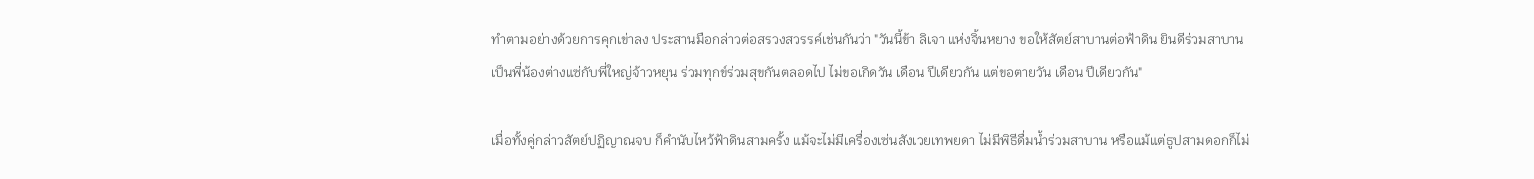ทำตามอย่างด้วยการคุกเข่าลง ประสานมือกล่าวต่อสรวงสวรรค์เช่นกันว่า "วันนี้ข้า ลิเจา แห่งจิ้นหยาง ขอให้สัตย์สาบานต่อฟ้าดิน ยินดีร่วมสาบานเป็นพี่น้องต่างแซ่กับพี่ใหญ่จ้าวหยุน ร่วมทุกข์ร่วมสุขกันตลอดไป ไม่ขอเกิดวัน เดือน ปีเดียวกัน แต่ขอตายวัน เดือน ปีเดียวกัน"

เมื่อทั้งคู่กล่าวสัตย์ปฏิญาณจบ ก็คำนับไหว้ฟ้าดินสามครั้ง แม้จะไม่มีเครื่องเซ่นสังเวยเทพยดา ไม่มีพิธีดื่มน้ำร่วมสาบาน หรือแม้แต่ธูปสามดอกก็ไม่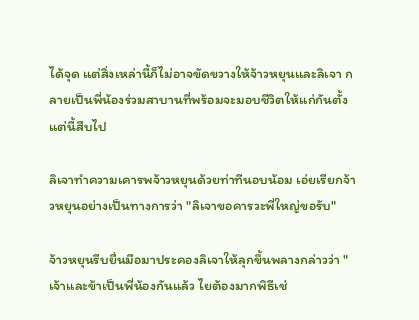ได้จุด แต่สิ่งเหล่านี้ก็ไม่อาจขัดขวางให้จ้าวหยุนและลิเจา กลายเป็นพี่น้องร่วมสาบานที่พร้อมจะมอบชีวิตให้แก่กันตั้งแต่นี้สืบไป

ลิเจาทำความเคารพจ้าวหยุนด้วยท่าทีนอบน้อม เอ่ยเรียกจ้าวหยุนอย่างเป็นทางการว่า "ลิเจาขอคารวะพี่ใหญ่ขอรับ"

จ้าวหยุนรีบยื่นมือมาประคองลิเจาให้ลุกขึ้นพลางกล่าวว่า "เจ้าและข้าเป็นพี่น้องกันแล้ว ไยต้องมากพิธีเช่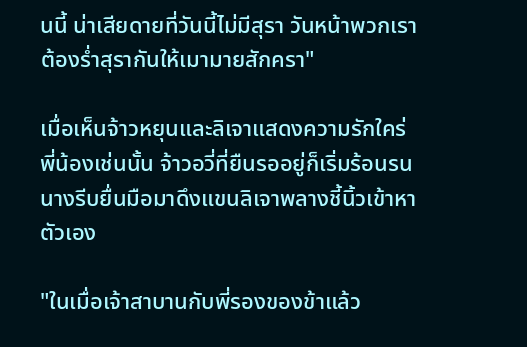นนี้ น่าเสียดายที่วันนี้ไม่มีสุรา วันหน้าพวกเราต้องร่ำสุรากันให้เมามายสักครา"

เมื่อเห็นจ้าวหยุนและลิเจาแสดงความรักใคร่พี่น้องเช่นนั้น จ้าวอวี่ที่ยืนรออยู่ก็เริ่มร้อนรน นางรีบยื่นมือมาดึงแขนลิเจาพลางชี้นิ้วเข้าหาตัวเอง

"ในเมื่อเจ้าสาบานกับพี่รองของข้าแล้ว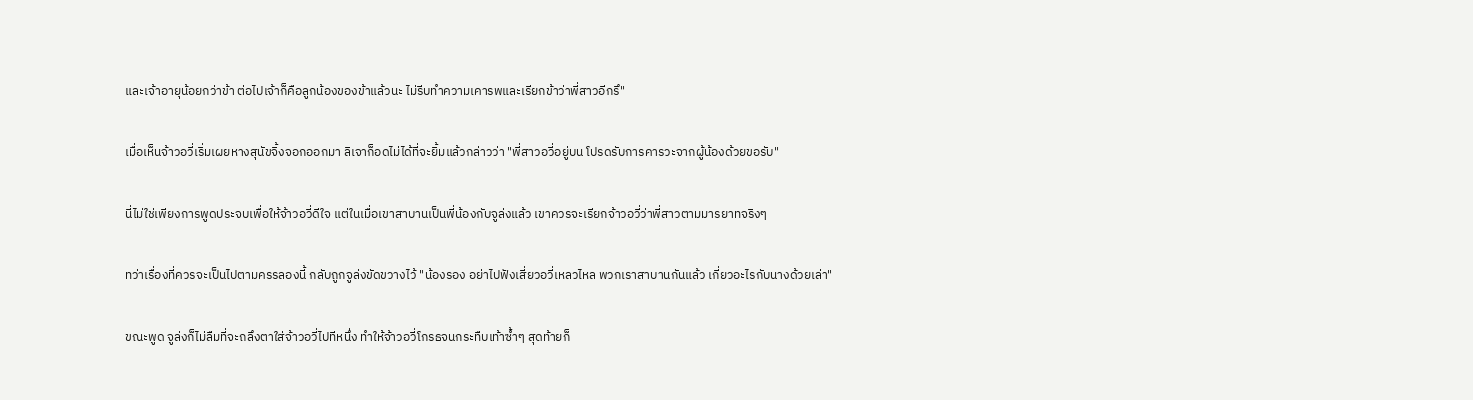และเจ้าอายุน้อยกว่าข้า ต่อไปเจ้าก็คือลูกน้องของข้าแล้วนะ ไม่รีบทำความเคารพและเรียกข้าว่าพี่สาวอีกรึ"

เมื่อเห็นจ้าวอวี่เริ่มเผยหางสุนัขจิ้งจอกออกมา ลิเจาก็อดไม่ได้ที่จะยิ้มแล้วกล่าวว่า "พี่สาวอวี่อยู่บน โปรดรับการคารวะจากผู้น้องด้วยขอรับ"

นี่ไม่ใช่เพียงการพูดประจบเพื่อให้จ้าวอวี่ดีใจ แต่ในเมื่อเขาสาบานเป็นพี่น้องกับจูล่งแล้ว เขาควรจะเรียกจ้าวอวี่ว่าพี่สาวตามมารยาทจริงๆ

ทว่าเรื่องที่ควรจะเป็นไปตามครรลองนี้ กลับถูกจูล่งขัดขวางไว้ "น้องรอง อย่าไปฟังเสี่ยวอวี่เหลวไหล พวกเราสาบานกันแล้ว เกี่ยวอะไรกับนางด้วยเล่า"

ขณะพูด จูล่งก็ไม่ลืมที่จะถลึงตาใส่จ้าวอวี่ไปทีหนึ่ง ทำให้จ้าวอวี่โกรธจนกระทืบเท้าซ้ำๆ สุดท้ายก็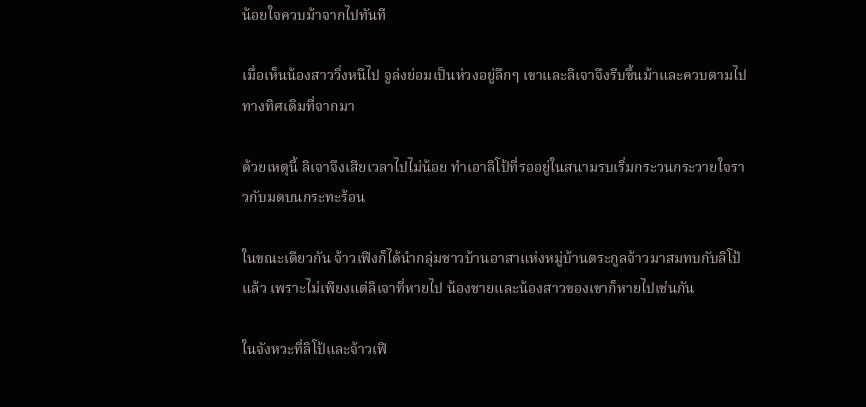น้อยใจควบม้าจากไปทันที

เมื่อเห็นน้องสาววิ่งหนีไป จูล่งย่อมเป็นห่วงอยู่ลึกๆ เขาและลิเจาจึงรีบขึ้นม้าและควบตามไปทางทิศเดิมที่จากมา

ด้วยเหตุนี้ ลิเจาจึงเสียเวลาไปไม่น้อย ทำเอาลิโป้ที่รออยู่ในสนามรบเริ่มกระวนกระวายใจราวกับมดบนกระทะร้อน

ในขณะเดียวกัน จ้าวเฟิงก็ได้นำกลุ่มชาวบ้านอาสาแห่งหมู่บ้านตระกูลจ้าวมาสมทบกับลิโป้แล้ว เพราะไม่เพียงแต่ลิเจาที่หายไป น้องชายและน้องสาวของเขาก็หายไปเช่นกัน

ในจังหวะที่ลิโป้และจ้าวเฟิ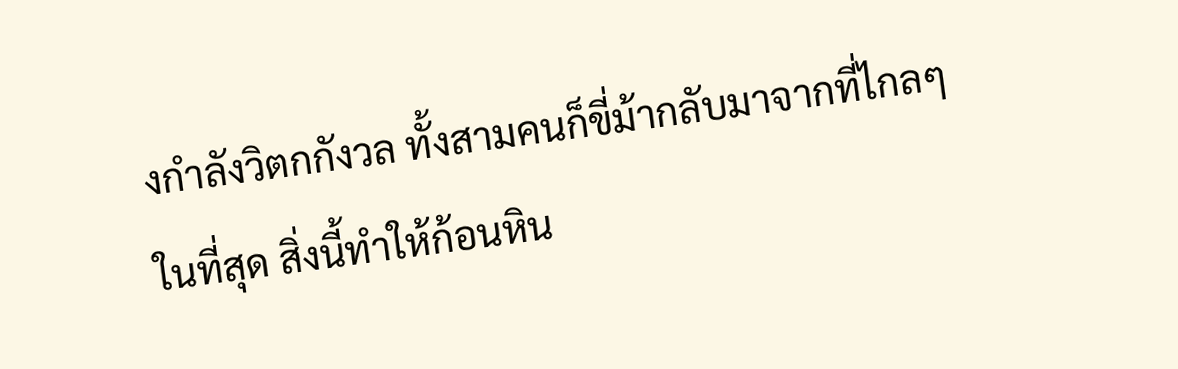งกำลังวิตกกังวล ทั้งสามคนก็ขี่ม้ากลับมาจากที่ไกลๆ ในที่สุด สิ่งนี้ทำให้ก้อนหิน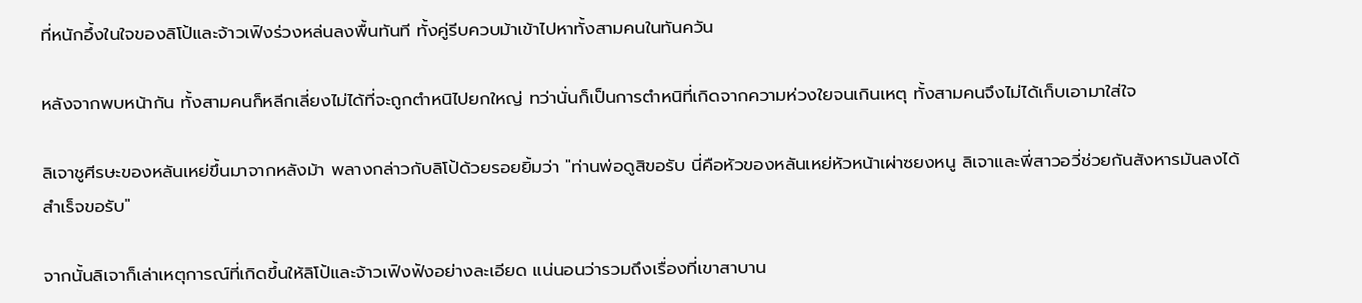ที่หนักอึ้งในใจของลิโป้และจ้าวเฟิงร่วงหล่นลงพื้นทันที ทั้งคู่รีบควบม้าเข้าไปหาทั้งสามคนในทันควัน

หลังจากพบหน้ากัน ทั้งสามคนก็หลีกเลี่ยงไม่ได้ที่จะถูกตำหนิไปยกใหญ่ ทว่านั่นก็เป็นการตำหนิที่เกิดจากความห่วงใยจนเกินเหตุ ทั้งสามคนจึงไม่ได้เก็บเอามาใส่ใจ

ลิเจาชูศีรษะของหลันเหย่ขึ้นมาจากหลังม้า พลางกล่าวกับลิโป้ด้วยรอยยิ้มว่า "ท่านพ่อดูสิขอรับ นี่คือหัวของหลันเหย่หัวหน้าเผ่าซยงหนู ลิเจาและพี่สาวอวี่ช่วยกันสังหารมันลงได้สำเร็จขอรับ"

จากนั้นลิเจาก็เล่าเหตุการณ์ที่เกิดขึ้นให้ลิโป้และจ้าวเฟิงฟังอย่างละเอียด แน่นอนว่ารวมถึงเรื่องที่เขาสาบาน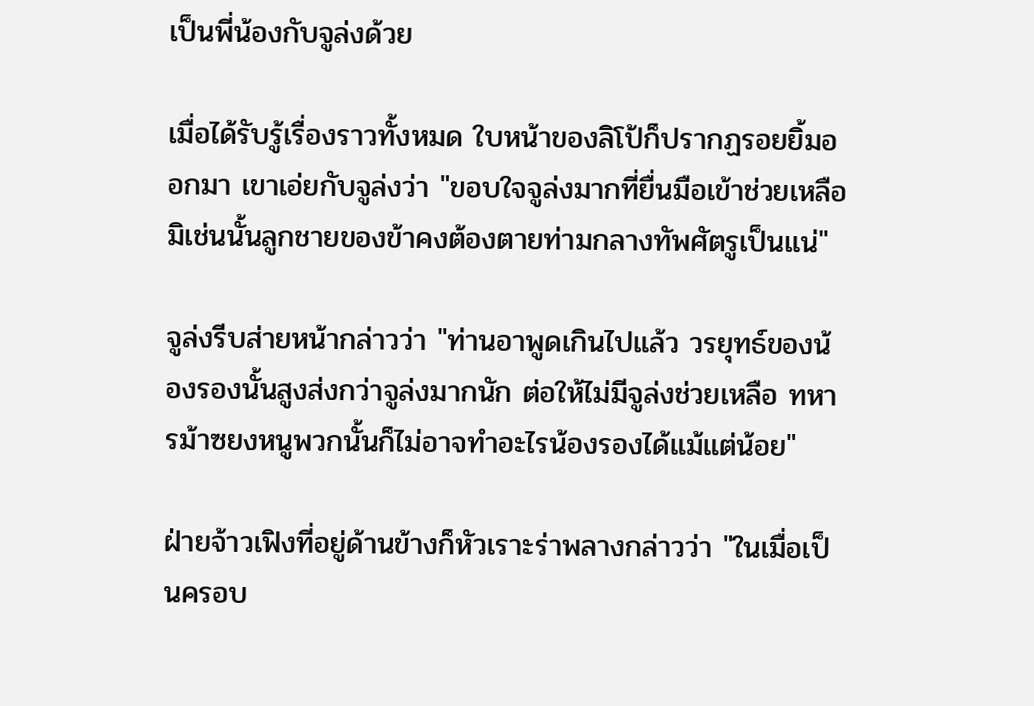เป็นพี่น้องกับจูล่งด้วย

เมื่อได้รับรู้เรื่องราวทั้งหมด ใบหน้าของลิโป้ก็ปรากฏรอยยิ้มออกมา เขาเอ่ยกับจูล่งว่า "ขอบใจจูล่งมากที่ยื่นมือเข้าช่วยเหลือ มิเช่นนั้นลูกชายของข้าคงต้องตายท่ามกลางทัพศัตรูเป็นแน่"

จูล่งรีบส่ายหน้ากล่าวว่า "ท่านอาพูดเกินไปแล้ว วรยุทธ์ของน้องรองนั้นสูงส่งกว่าจูล่งมากนัก ต่อให้ไม่มีจูล่งช่วยเหลือ ทหารม้าซยงหนูพวกนั้นก็ไม่อาจทำอะไรน้องรองได้แม้แต่น้อย"

ฝ่ายจ้าวเฟิงที่อยู่ด้านข้างก็หัวเราะร่าพลางกล่าวว่า "ในเมื่อเป็นครอบ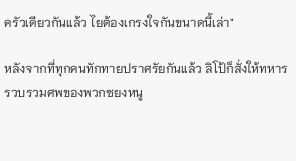ครัวเดียวกันแล้ว ไยต้องเกรงใจกันขนาดนี้เล่า"

หลังจากที่ทุกคนทักทายปราศรัยกันแล้ว ลิโป้ก็สั่งให้ทหารรวบรวมศพของพวกซยงหนู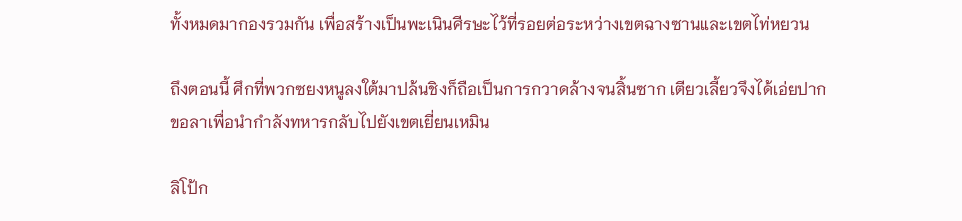ทั้งหมดมากองรวมกัน เพื่อสร้างเป็นพะเนินศีรษะไว้ที่รอยต่อระหว่างเขตฉางซานและเขตไท่หยวน

ถึงตอนนี้ ศึกที่พวกซยงหนูลงใต้มาปล้นชิงก็ถือเป็นการกวาดล้างจนสิ้นซาก เตียวเลี้ยวจึงได้เอ่ยปากขอลาเพื่อนำกำลังทหารกลับไปยังเขตเยี่ยนเหมิน

ลิโป้ก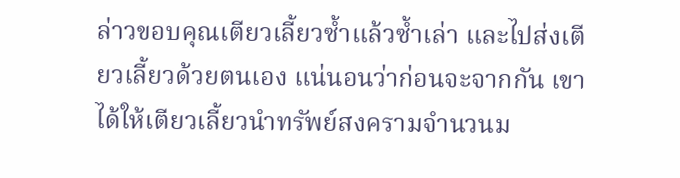ล่าวขอบคุณเตียวเลี้ยวซ้ำแล้วซ้ำเล่า และไปส่งเตียวเลี้ยวด้วยตนเอง แน่นอนว่าก่อนจะจากกัน เขาได้ให้เตียวเลี้ยวนำทรัพย์สงครามจำนวนม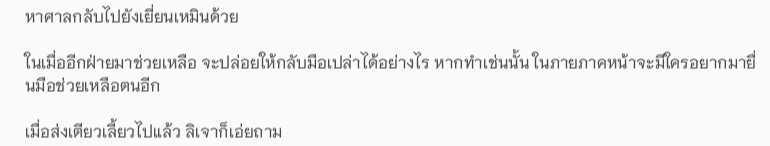หาศาลกลับไปยังเยี่ยนเหมินด้วย

ในเมื่ออีกฝ่ายมาช่วยเหลือ จะปล่อยให้กลับมือเปล่าได้อย่างไร หากทำเช่นนั้น ในภายภาคหน้าจะมีใครอยากมายื่นมือช่วยเหลือตนอีก

เมื่อส่งเตียวเลี้ยวไปแล้ว ลิเจาก็เอ่ยถาม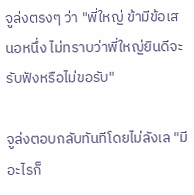จูล่งตรงๆ ว่า "พี่ใหญ่ ข้ามีข้อเสนอหนึ่ง ไม่ทราบว่าพี่ใหญ่ยินดีจะรับฟังหรือไม่ขอรับ"

จูล่งตอบกลับทันทีโดยไม่ลังเล "มีอะไรก็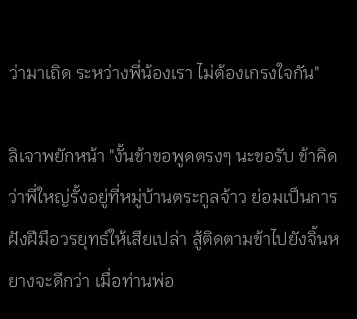ว่ามาเถิด ระหว่างพี่น้องเรา ไม่ต้องเกรงใจกัน"

ลิเจาพยักหน้า "งั้นข้าขอพูดตรงๆ นะขอรับ ข้าคิดว่าพี่ใหญ่รั้งอยู่ที่หมู่บ้านตระกูลจ้าว ย่อมเป็นการฝังฝีมือวรยุทธ์ให้เสียเปล่า สู้ติดตามข้าไปยังจิ้นหยางจะดีกว่า เมื่อท่านพ่อ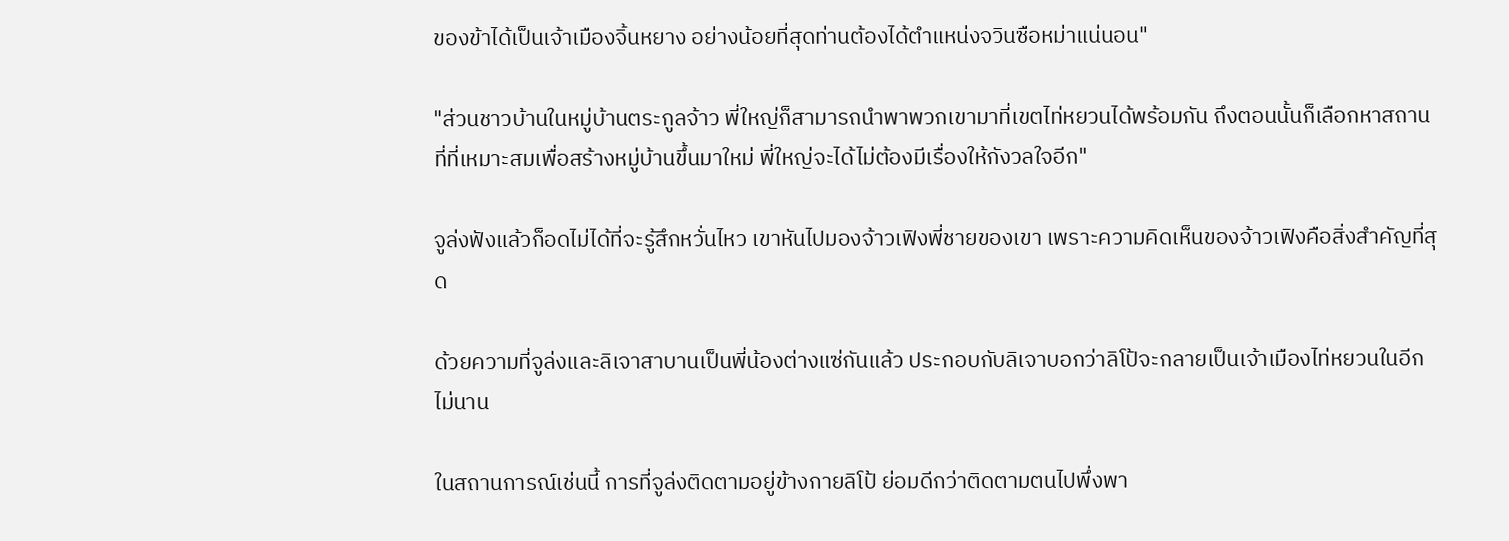ของข้าได้เป็นเจ้าเมืองจิ้นหยาง อย่างน้อยที่สุดท่านต้องได้ตำแหน่งจวินซือหม่าแน่นอน"

"ส่วนชาวบ้านในหมู่บ้านตระกูลจ้าว พี่ใหญ่ก็สามารถนำพาพวกเขามาที่เขตไท่หยวนได้พร้อมกัน ถึงตอนนั้นก็เลือกหาสถานที่ที่เหมาะสมเพื่อสร้างหมู่บ้านขึ้นมาใหม่ พี่ใหญ่จะได้ไม่ต้องมีเรื่องให้กังวลใจอีก"

จูล่งฟังแล้วก็อดไม่ได้ที่จะรู้สึกหวั่นไหว เขาหันไปมองจ้าวเฟิงพี่ชายของเขา เพราะความคิดเห็นของจ้าวเฟิงคือสิ่งสำคัญที่สุด

ด้วยความที่จูล่งและลิเจาสาบานเป็นพี่น้องต่างแซ่กันแล้ว ประกอบกับลิเจาบอกว่าลิโป้จะกลายเป็นเจ้าเมืองไท่หยวนในอีกไม่นาน

ในสถานการณ์เช่นนี้ การที่จูล่งติดตามอยู่ข้างกายลิโป้ ย่อมดีกว่าติดตามตนไปพึ่งพา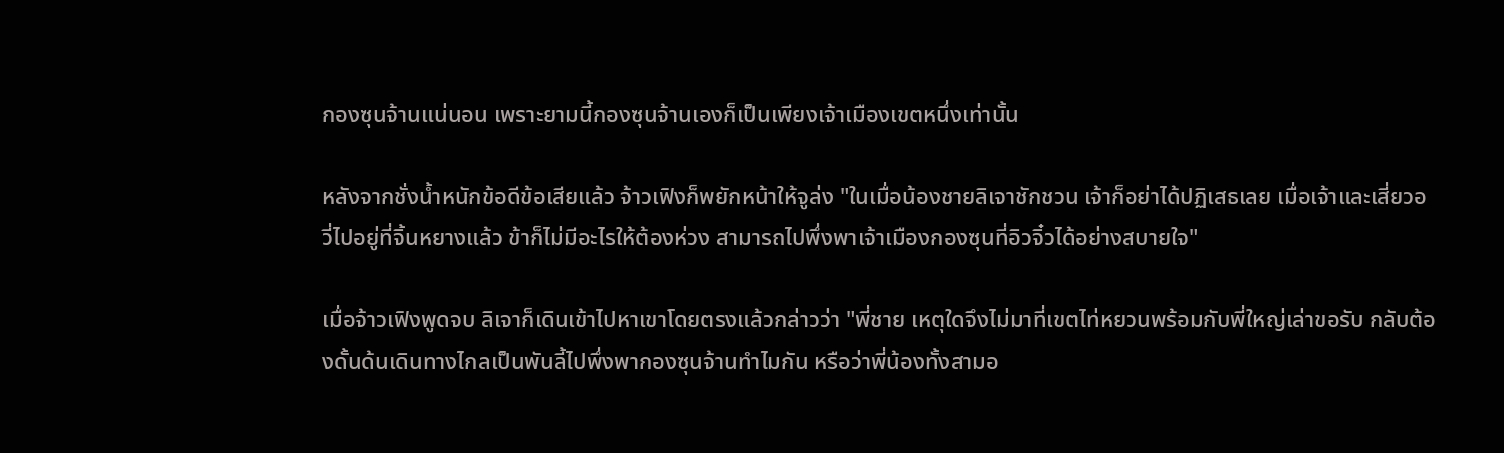กองซุนจ้านแน่นอน เพราะยามนี้กองซุนจ้านเองก็เป็นเพียงเจ้าเมืองเขตหนึ่งเท่านั้น

หลังจากชั่งน้ำหนักข้อดีข้อเสียแล้ว จ้าวเฟิงก็พยักหน้าให้จูล่ง "ในเมื่อน้องชายลิเจาชักชวน เจ้าก็อย่าได้ปฏิเสธเลย เมื่อเจ้าและเสี่ยวอวี่ไปอยู่ที่จิ้นหยางแล้ว ข้าก็ไม่มีอะไรให้ต้องห่วง สามารถไปพึ่งพาเจ้าเมืองกองซุนที่อิวจิ๋วได้อย่างสบายใจ"

เมื่อจ้าวเฟิงพูดจบ ลิเจาก็เดินเข้าไปหาเขาโดยตรงแล้วกล่าวว่า "พี่ชาย เหตุใดจึงไม่มาที่เขตไท่หยวนพร้อมกับพี่ใหญ่เล่าขอรับ กลับต้องดั้นด้นเดินทางไกลเป็นพันลี้ไปพึ่งพากองซุนจ้านทำไมกัน หรือว่าพี่น้องทั้งสามอ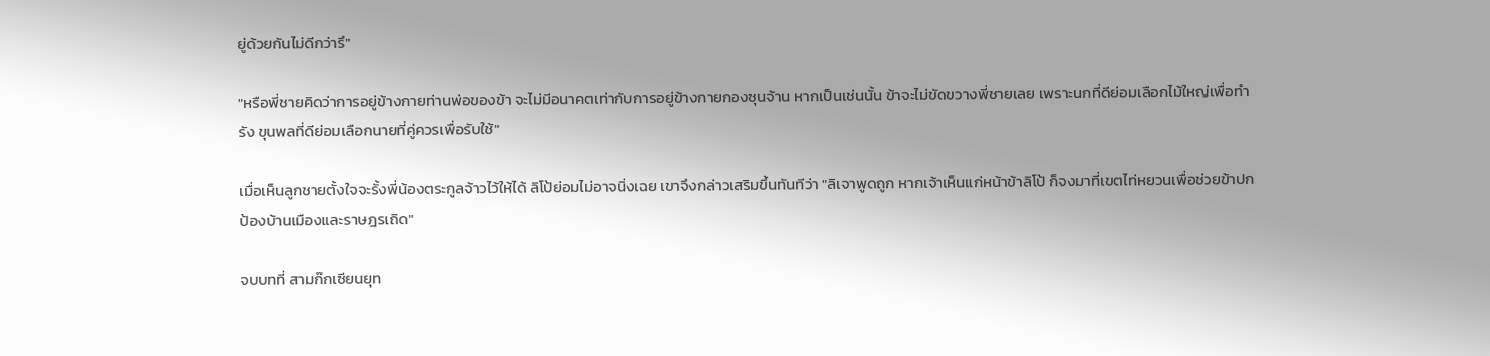ยู่ด้วยกันไม่ดีกว่ารึ"

"หรือพี่ชายคิดว่าการอยู่ข้างกายท่านพ่อของข้า จะไม่มีอนาคตเท่ากับการอยู่ข้างกายกองซุนจ้าน หากเป็นเช่นนั้น ข้าจะไม่ขัดขวางพี่ชายเลย เพราะนกที่ดีย่อมเลือกไม้ใหญ่เพื่อทำรัง ขุนพลที่ดีย่อมเลือกนายที่คู่ควรเพื่อรับใช้"

เมื่อเห็นลูกชายตั้งใจจะรั้งพี่น้องตระกูลจ้าวไว้ให้ได้ ลิโป้ย่อมไม่อาจนิ่งเฉย เขาจึงกล่าวเสริมขึ้นทันทีว่า "ลิเจาพูดถูก หากเจ้าเห็นแก่หน้าข้าลิโป้ ก็จงมาที่เขตไท่หยวนเพื่อช่วยข้าปกป้องบ้านเมืองและราษฎรเถิด"

จบบทที่ สามก๊กเซียนยุท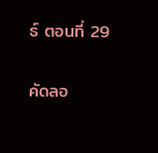ธ์ ตอนที่ 29

คัดลอ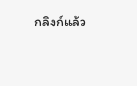กลิงก์แล้ว